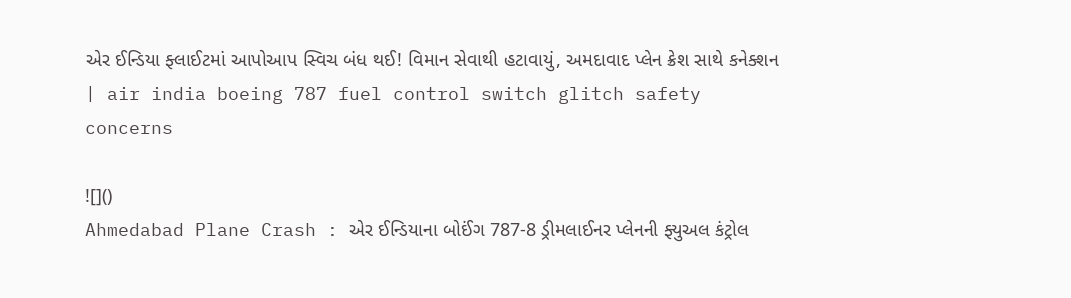એર ઈન્ડિયા ફ્લાઈટમાં આપોઆપ સ્વિચ બંધ થઈ! વિમાન સેવાથી હટાવાયું, અમદાવાદ પ્લેન ક્રેશ સાથે કનેક્શન | air india boeing 787 fuel control switch glitch safety concerns

![]()
Ahmedabad Plane Crash : એર ઈન્ડિયાના બોઈંગ 787-8 ડ્રીમલાઈનર પ્લેનની ફ્યુઅલ કંટ્રોલ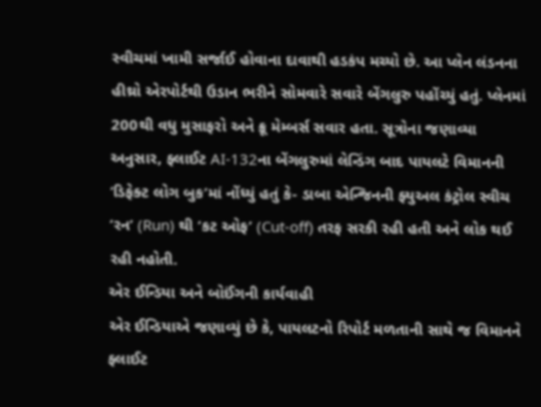સ્વીચમાં ખામી સર્જાઈ હોવાના દાવાથી હડકંપ મચ્યો છે. આ પ્લેન લંડનના હીથ્રો એરપોર્ટથી ઉડાન ભરીને સોમવારે સવારે બેંગલુરુ પહોંચ્યું હતું. પ્લેનમાં 200થી વધુ મુસાફરો અને ક્રૂ મેમ્બર્સ સવાર હતા. સૂત્રોના જણાવ્યા અનુસાર, ફ્લાઈટ AI-132ના બેંગલુરુમાં લેન્ડિંગ બાદ પાયલટે વિમાનની ‘ડિફેક્ટ લોગ બુક’માં નોંધ્યું હતું કે- ડાબા એન્જિનની ફ્યુઅલ કંટ્રોલ સ્વીચ ‘રન’ (Run) થી ‘કટ ઓફ’ (Cut-off) તરફ સરકી રહી હતી અને લોક થઈ રહી નહોતી.
એર ઈન્ડિયા અને બોઈંગની કાર્યવાહી
એર ઈન્ડિયાએ જણાવ્યું છે કે, પાયલટનો રિપોર્ટ મળતાની સાથે જ વિમાનને ફ્લાઈટ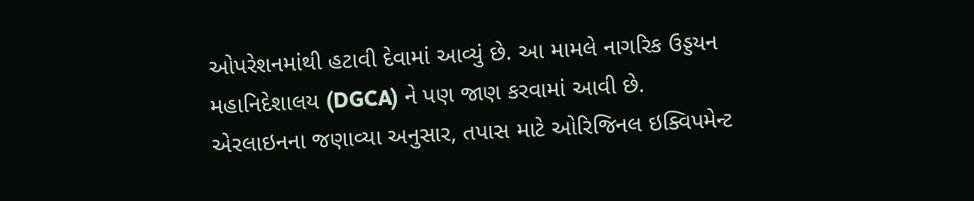ઓપરેશનમાંથી હટાવી દેવામાં આવ્યું છે. આ મામલે નાગરિક ઉડ્ડયન મહાનિદેશાલય (DGCA) ને પણ જાણ કરવામાં આવી છે. એરલાઇનના જણાવ્યા અનુસાર, તપાસ માટે ઓરિજિનલ ઇક્વિપમેન્ટ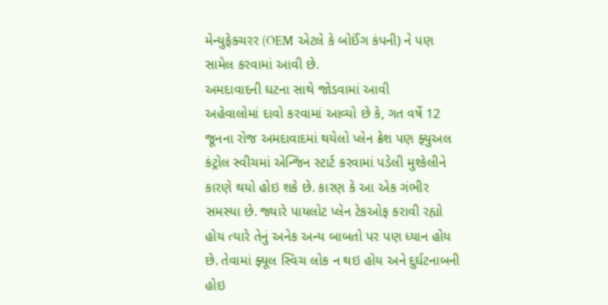મેન્યુફેક્ચરર (OEM એટલે કે બોઈંગ કંપની) ને પણ સામેલ કરવામાં આવી છે.
અમદાવાદની ઘટના સાથે જોડવામાં આવી
અહેવાલોમાં દાવો કરવામાં આવ્યો છે કે, ગત વર્ષે 12 જૂનના રોજ અમદાવાદમાં થયેલો પ્લેન ક્રેશ પણ ફ્યુઅલ કંટ્રોલ સ્વીચમાં એન્જિન સ્ટાર્ટ કરવામાં પડેલી મુશ્કેલીને કારણે થયો હોઇ શકે છે. કારણ કે આ એક ગંભીર સમસ્યા છે. જ્યારે પાયલોટ પ્લેન ટેકઓફ કરાવી રહ્યો હોય ત્યારે તેનું અનેક અન્ય બાબતો પર પણ ધ્યાન હોય છે. તેવામાં ફ્યૂલ સ્વિચ લોક ન થઇ હોય અને દુર્ઘટનાબની હોઇ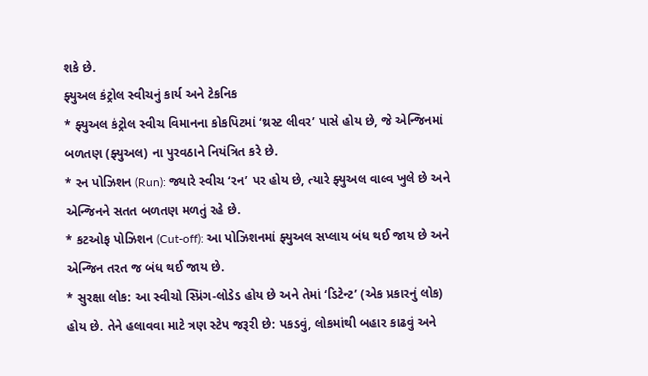શકે છે.
ફ્યુઅલ કંટ્રોલ સ્વીચનું કાર્ય અને ટેકનિક
* ફ્યુઅલ કંટ્રોલ સ્વીચ વિમાનના કોકપિટમાં ‘થ્રસ્ટ લીવર’ પાસે હોય છે, જે એન્જિનમાં બળતણ (ફ્યુઅલ) ના પુરવઠાને નિયંત્રિત કરે છે.
* રન પોઝિશન (Run): જ્યારે સ્વીચ ‘રન’ પર હોય છે, ત્યારે ફ્યુઅલ વાલ્વ ખુલે છે અને એન્જિનને સતત બળતણ મળતું રહે છે.
* કટઓફ પોઝિશન (Cut-off): આ પોઝિશનમાં ફ્યુઅલ સપ્લાય બંધ થઈ જાય છે અને એન્જિન તરત જ બંધ થઈ જાય છે.
* સુરક્ષા લોક: આ સ્વીચો સ્પ્રિંગ-લોડેડ હોય છે અને તેમાં ‘ડિટેન્ટ’ (એક પ્રકારનું લોક) હોય છે. તેને હલાવવા માટે ત્રણ સ્ટેપ જરૂરી છે: પકડવું, લોકમાંથી બહાર કાઢવું અને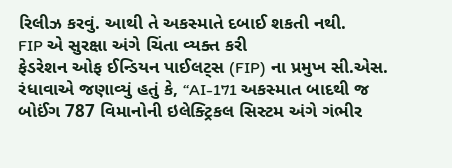રિલીઝ કરવું. આથી તે અકસ્માતે દબાઈ શકતી નથી.
FIP એ સુરક્ષા અંગે ચિંતા વ્યક્ત કરી
ફેડરેશન ઓફ ઈન્ડિયન પાઈલટ્સ (FIP) ના પ્રમુખ સી.એસ. રંધાવાએ જણાવ્યું હતું કે, “AI-171 અકસ્માત બાદથી જ બોઈંગ 787 વિમાનોની ઇલેક્ટ્રિકલ સિસ્ટમ અંગે ગંભીર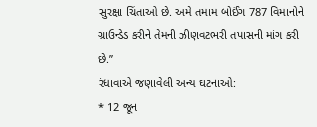સુરક્ષા ચિંતાઓ છે. અમે તમામ બોઈંગ 787 વિમાનોને ગ્રાઉન્ડેડ કરીને તેમની ઝીણવટભરી તપાસની માંગ કરી છે.”
રંધાવાએ જણાવેલી અન્ય ઘટનાઓ:
* 12 જૂન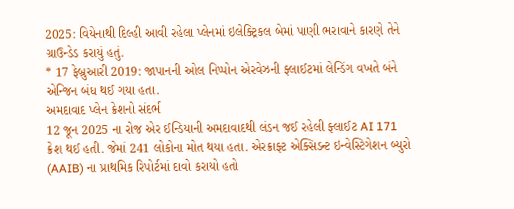2025: વિયેનાથી દિલ્હી આવી રહેલા પ્લેનમાં ઇલેક્ટ્રિકલ બેમાં પાણી ભરાવાને કારણે તેને ગ્રાઉન્ડેડ કરાયું હતું.
* 17 ફેબ્રુઆરી 2019: જાપાનની ઓલ નિપ્પોન એરવેઝની ફ્લાઈટમાં લેન્ડિંગ વખતે બંને એન્જિન બંધ થઈ ગયા હતા.
અમદાવાદ પ્લેન ક્રેશનો સંદર્ભ
12 જૂન 2025 ના રોજ એર ઈન્ડિયાની અમદાવાદથી લંડન જઈ રહેલી ફ્લાઈટ AI 171 ક્રેશ થઈ હતી. જેમાં 241 લોકોના મોત થયા હતા. એરક્રાફ્ટ એક્સિડન્ટ ઇન્વેસ્ટિગેશન બ્યુરો (AAIB) ના પ્રાથમિક રિપોર્ટમાં દાવો કરાયો હતો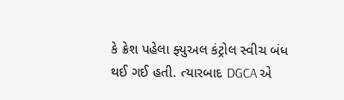કે ક્રેશ પહેલા ફ્યુઅલ કંટ્રોલ સ્વીચ બંધ થઈ ગઈ હતી. ત્યારબાદ DGCA એ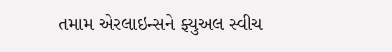તમામ એરલાઇન્સને ફ્યુઅલ સ્વીચ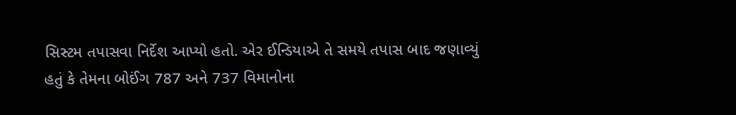સિસ્ટમ તપાસવા નિર્દેશ આપ્યો હતો. એર ઈન્ડિયાએ તે સમયે તપાસ બાદ જણાવ્યું હતું કે તેમના બોઈંગ 787 અને 737 વિમાનોના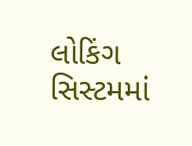લોકિંગ સિસ્ટમમાં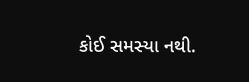કોઈ સમસ્યા નથી.